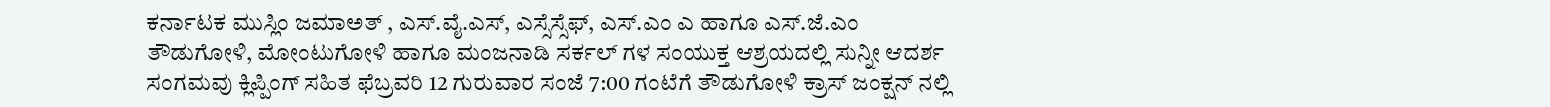ಕರ್ನಾಟಕ ಮುಸ್ಲಿಂ ಜಮಾಅತ್ , ಎಸ್.ವೈ.ಎಸ್, ಎಸ್ಸೆಸ್ಸೆಫ್, ಎಸ್.ಎಂ ಎ ಹಾಗೂ ಎಸ್.ಜೆ.ಎಂ ತೌಡುಗೋಳಿ, ಮೋಂಟುಗೋಳಿ ಹಾಗೂ ಮಂಜನಾಡಿ ಸರ್ಕಲ್ ಗಳ ಸಂಯುಕ್ತ ಆಶ್ರಯದಲ್ಲಿ ಸುನ್ನೀ ಆದರ್ಶ ಸಂಗಮವು ಕ್ಲಿಪ್ಪಿಂಗ್ ಸಹಿತ ಫೆಬ್ರವರಿ 12 ಗುರುವಾರ ಸಂಜೆ 7:00 ಗಂಟೆಗೆ ತೌಡುಗೋಳಿ ಕ್ರಾಸ್ ಜಂಕ್ಷನ್ ನಲ್ಲಿ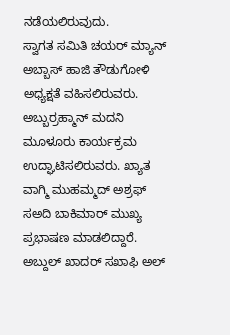ನಡೆಯಲಿರುವುದು.
ಸ್ವಾಗತ ಸಮಿತಿ ಚಯರ್ ಮ್ಯಾನ್ ಅಬ್ಬಾಸ್ ಹಾಜಿ ತೌಡುಗೋಳಿ ಅಧ್ಯಕ್ಷತೆ ವಹಿಸಲಿರುವರು.
ಅಬ್ಬುರ್ರಹ್ಮಾನ್ ಮದನಿ ಮೂಳೂರು ಕಾರ್ಯಕ್ರಮ ಉದ್ಘಾಟಿಸಲಿರುವರು. ಖ್ಯಾತ ವಾಗ್ಮಿ ಮುಹಮ್ಮದ್ ಅಶ್ರಫ್ ಸಅದಿ ಬಾಕಿಮಾರ್ ಮುಖ್ಯ ಪ್ರಭಾಷಣ ಮಾಡಲಿದ್ದಾರೆ.
ಅಬ್ದುಲ್ ಖಾದರ್ ಸಖಾಫಿ ಅಲ್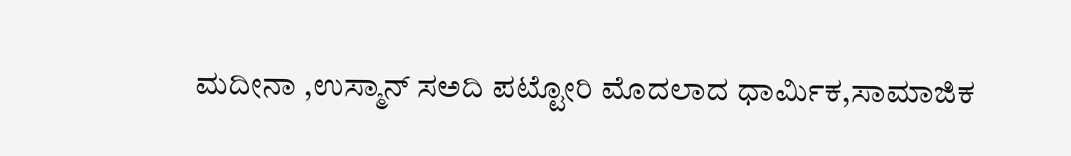ಮದೀನಾ ,ಉಸ್ಮಾನ್ ಸಅದಿ ಪಟ್ಟೋರಿ ಮೊದಲಾದ ಧಾರ್ಮಿಕ,ಸಾಮಾಜಿಕ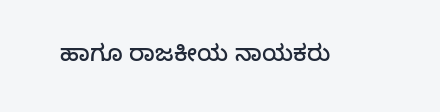ಹಾಗೂ ರಾಜಕೀಯ ನಾಯಕರು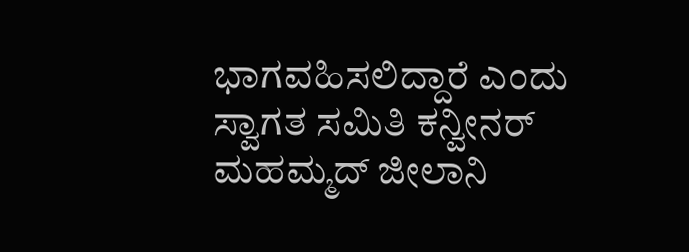ಭಾಗವಹಿಸಲಿದ್ದಾರೆ ಎಂದು ಸ್ವಾಗತ ಸಮಿತಿ ಕನ್ವೀನರ್ ಮಹಮ್ಮದ್ ಜೀಲಾನಿ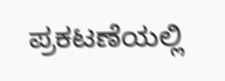ಪ್ರಕಟಣೆಯಲ್ಲಿ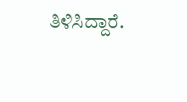ತಿಳಿಸಿದ್ದಾರೆ.